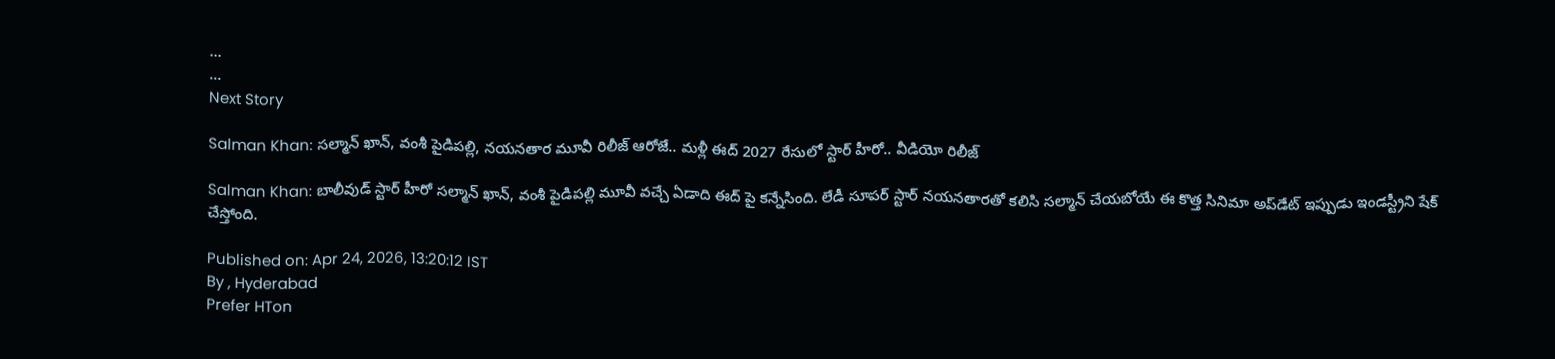...
...
Next Story

Salman Khan: సల్మాన్ ఖాన్, వంశీ పైడిపల్లి, నయనతార మూవీ రిలీజ్ ఆరోజే.. మళ్లీ ఈద్ 2027 రేసులో స్టార్ హీరో.. వీడియో రిలీజ్

Salman Khan: బాలీవుడ్ స్టార్ హీరో సల్మాన్ ఖాన్, వంశీ పైడిపల్లి మూవీ వచ్చే ఏడాది ఈద్ పై కన్నేసింది. లేడీ సూపర్ స్టార్ నయనతారతో కలిసి సల్మాన్ చేయబోయే ఈ కొత్త సినిమా అప్‌డేట్ ఇప్పుడు ఇండస్ట్రీని షేక్ చేస్తోంది.

Published on: Apr 24, 2026, 13:20:12 IST
By , Hyderabad
Prefer HTon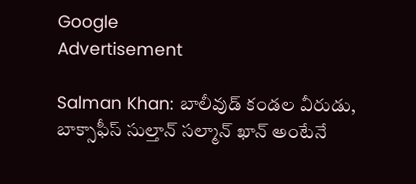Google
Advertisement

Salman Khan: బాలీవుడ్ కండల వీరుడు, బాక్సాఫీస్ సుల్తాన్ సల్మాన్ ఖాన్ అంటేనే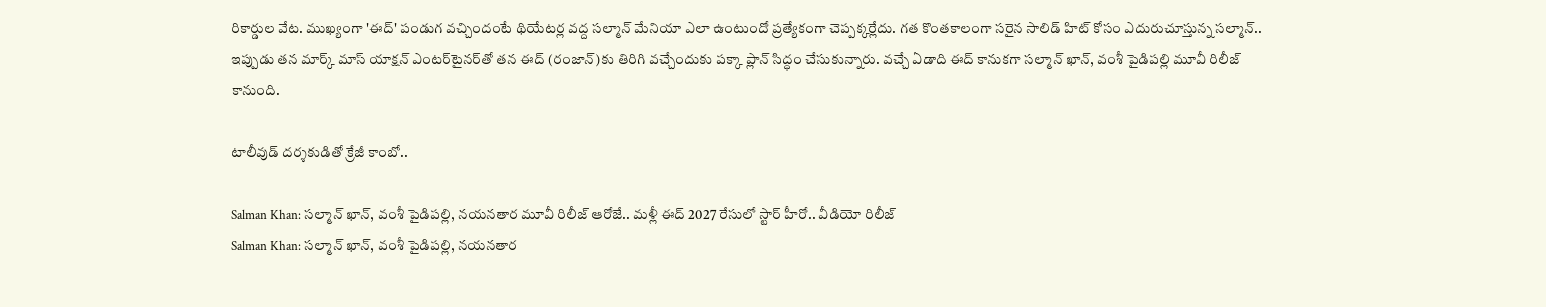రికార్డుల వేట. ముఖ్యంగా 'ఈద్' పండుగ వచ్చిందంటే థియేటర్ల వద్ద సల్మాన్ మేనియా ఎలా ఉంటుందో ప్రత్యేకంగా చెప్పక్కర్లేదు. గత కొంతకాలంగా సరైన సాలిడ్ హిట్ కోసం ఎదురుచూస్తున్న సల్మాన్.. ఇప్పుడు తన మార్క్ మాస్ యాక్షన్ ఎంటర్‌టైనర్‌తో తన ఈద్ (రంజాన్)కు తిరిగి వచ్చేందుకు పక్కా ప్లాన్ సిద్ధం చేసుకున్నారు. వచ్చే ఏడాది ఈద్ కానుకగా సల్మాన్ ఖాన్, వంశీ పైడిపల్లి మూవీ రిలీజ్ కానుంది.

టాలీవుడ్ దర్శకుడితో క్రేజీ కాంబో..

Salman Khan: సల్మాన్ ఖాన్, వంశీ పైడిపల్లి, నయనతార మూవీ రిలీజ్ ఆరోజే.. మళ్లీ ఈద్ 2027 రేసులో స్టార్ హీరో.. వీడియో రిలీజ్
Salman Khan: సల్మాన్ ఖాన్, వంశీ పైడిపల్లి, నయనతార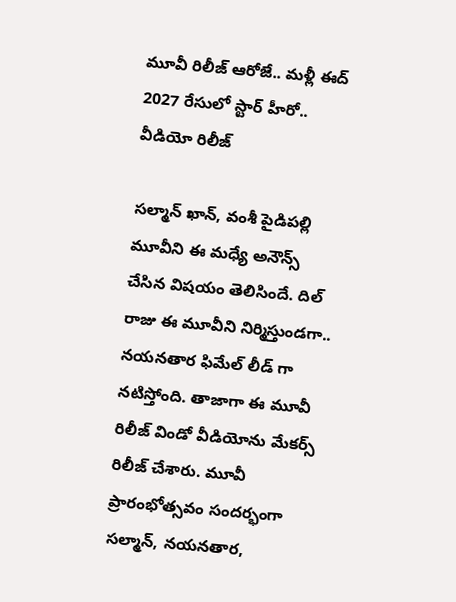మూవీ రిలీజ్ ఆరోజే.. మళ్లీ ఈద్ 2027 రేసులో స్టార్ హీరో.. వీడియో రిలీజ్

సల్మాన్ ఖాన్, వంశీ పైడిపల్లి మూవీని ఈ మధ్యే అనౌన్స్ చేసిన విషయం తెలిసిందే. దిల్ రాజు ఈ మూవీని నిర్మిస్తుండగా.. నయనతార ఫిమేల్ లీడ్ గా నటిస్తోంది. తాజాగా ఈ మూవీ రిలీజ్ విండో వీడియోను మేకర్స్ రిలీజ్ చేశారు. మూవీ ప్రారంభోత్సవం సందర్భంగా సల్మాన్, నయనతార,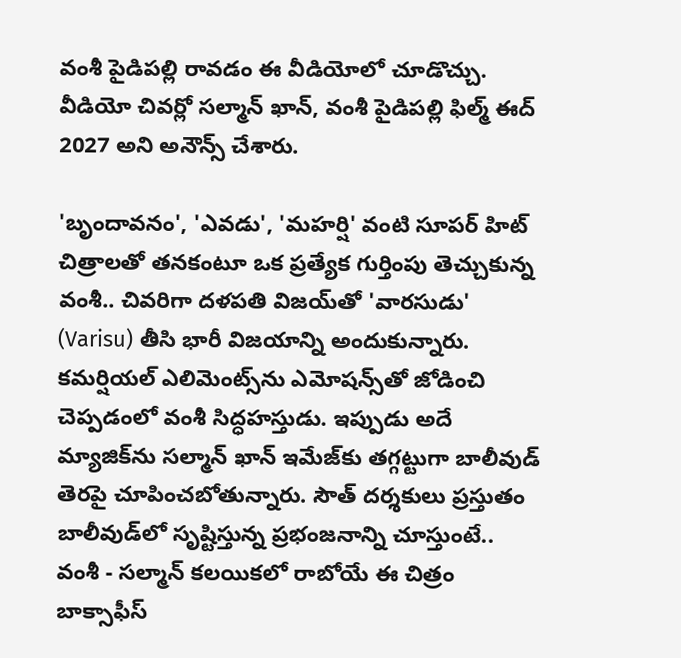వంశీ పైడిపల్లి రావడం ఈ వీడియోలో చూడొచ్చు. వీడియో చివర్లో సల్మాన్ ఖాన్, వంశీ పైడిపల్లి ఫిల్మ్ ఈద్ 2027 అని అనౌన్స్ చేశారు.

'బృందావనం', 'ఎవడు', 'మహర్షి' వంటి సూపర్ హిట్ చిత్రాలతో తనకంటూ ఒక ప్రత్యేక గుర్తింపు తెచ్చుకున్న వంశీ.. చివరిగా దళపతి విజయ్‌తో 'వారసుడు' (Varisu) తీసి భారీ విజయాన్ని అందుకున్నారు. కమర్షియల్ ఎలిమెంట్స్‌ను ఎమోషన్స్‌తో జోడించి చెప్పడంలో వంశీ సిద్ధహస్తుడు. ఇప్పుడు అదే మ్యాజిక్‌ను సల్మాన్ ఖాన్ ఇమేజ్‌కు తగ్గట్టుగా బాలీవుడ్ తెరపై చూపించబోతున్నారు. సౌత్ దర్శకులు ప్రస్తుతం బాలీవుడ్‌లో సృష్టిస్తున్న ప్రభంజనాన్ని చూస్తుంటే.. వంశీ - సల్మాన్ కలయికలో రాబోయే ఈ చిత్రం బాక్సాఫీస్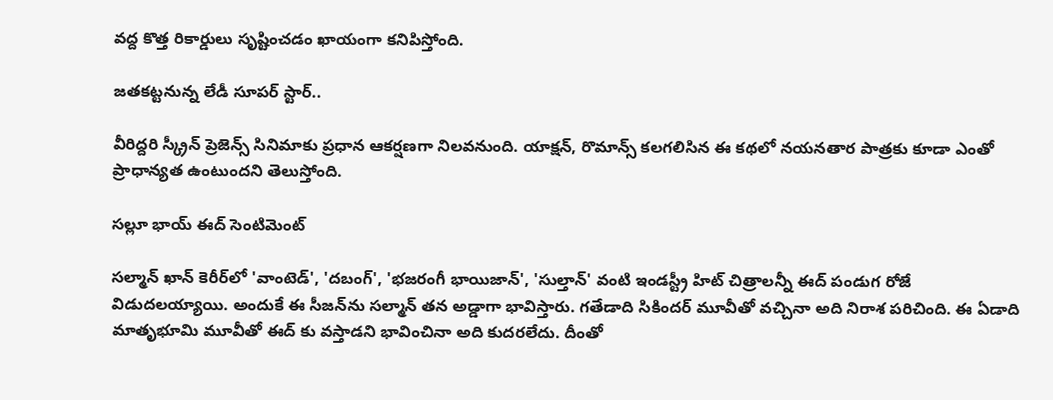వద్ద కొత్త రికార్డులు సృష్టించడం ఖాయంగా కనిపిస్తోంది.

జతకట్టనున్న లేడీ సూపర్ స్టార్..

వీరిద్దరి స్క్రీన్ ప్రెజెన్స్ సినిమాకు ప్రధాన ఆకర్షణగా నిలవనుంది. యాక్షన్, రొమాన్స్ కలగలిసిన ఈ కథలో నయనతార పాత్రకు కూడా ఎంతో ప్రాధాన్యత ఉంటుందని తెలుస్తోంది.

సల్లూ భాయ్ ఈద్ సెంటిమెంట్‌

సల్మాన్ ఖాన్ కెరీర్‌లో 'వాంటెడ్', 'దబంగ్', 'భజరంగీ భాయిజాన్', 'సుల్తాన్' వంటి ఇండస్ట్రీ హిట్ చిత్రాలన్నీ ఈద్ పండుగ రోజే విడుదలయ్యాయి. అందుకే ఈ సీజన్‌ను సల్మాన్ తన అడ్డాగా భావిస్తారు. గతేడాది సికిందర్ మూవీతో వచ్చినా అది నిరాశ పరిచింది. ఈ ఏడాది మాతృభూమి మూవీతో ఈద్ కు వస్తాడని భావించినా అది కుదరలేదు. దీంతో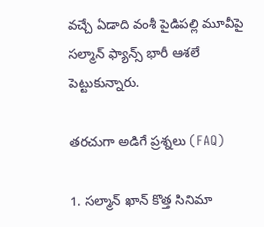వచ్చే ఏడాది వంశీ పైడిపల్లి మూవీపై సల్మాన్ ఫ్యాన్స్ భారీ ఆశలే పెట్టుకున్నారు.

తరచుగా అడిగే ప్రశ్నలు (FAQ)

1. సల్మాన్ ఖాన్ కొత్త సినిమా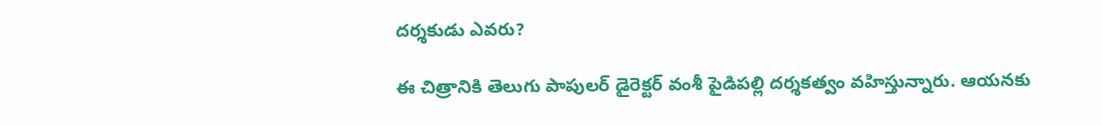దర్శకుడు ఎవరు?

ఈ చిత్రానికి తెలుగు పాపులర్ డైరెక్టర్ వంశీ పైడిపల్లి దర్శకత్వం వహిస్తున్నారు. ఆయనకు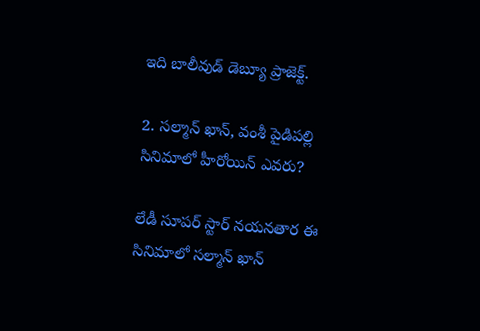ఇది బాలీవుడ్ డెబ్యూ ప్రాజెక్ట్.

2. సల్మాన్ ఖాన్, వంశీ పైడిపల్లి సినిమాలో హీరోయిన్ ఎవరు?

లేడీ సూపర్ స్టార్ నయనతార ఈ సినిమాలో సల్మాన్ ఖాన్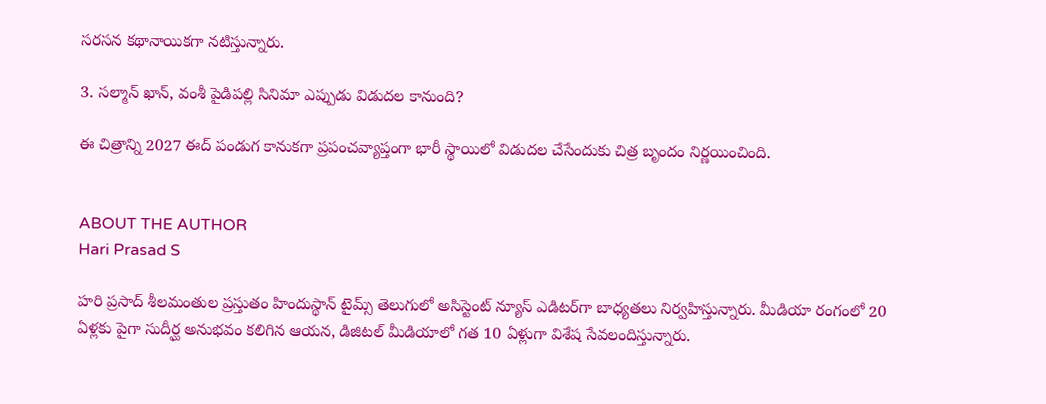సరసన కథానాయికగా నటిస్తున్నారు.

3. సల్మాన్ ఖాన్, వంశీ పైడిపల్లి సినిమా ఎప్పుడు విడుదల కానుంది?

ఈ చిత్రాన్ని 2027 ఈద్ పండుగ కానుకగా ప్రపంచవ్యాప్తంగా భారీ స్థాయిలో విడుదల చేసేందుకు చిత్ర బృందం నిర్ణయించింది.


ABOUT THE AUTHOR
Hari Prasad S

హరి ప్రసాద్ శీలమంతుల ప్రస్తుతం హిందుస్థాన్ టైమ్స్ తెలుగులో అసిస్టెంట్ న్యూస్ ఎడిటర్‌గా బాధ్యతలు నిర్వహిస్తున్నారు. మీడియా రంగంలో 20 ఏళ్లకు పైగా సుదీర్ఘ అనుభవం కలిగిన ఆయన, డిజిటల్ మీడియాలో గత 10 ఏళ్లుగా విశేష సేవలందిస్తున్నారు.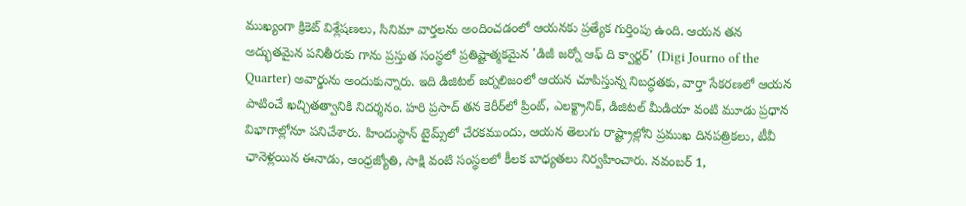ముఖ్యంగా క్రికెట్ విశ్లేషణలు, సినిమా వార్తలను అందించడంలో ఆయనకు ప్రత్యేక గుర్తింపు ఉంది. ఆయన తన అద్భుతమైన పనితీరుకు గాను ప్రస్తుత సంస్థలో ప్రతిష్టాత్మకమైన 'డిజీ జర్నో ఆఫ్ ది క్వార్టర్' (Digi Journo of the Quarter) అవార్డును అందుకున్నారు. ఇది డిజిటల్ జర్నలిజంలో ఆయన చూపిస్తున్న నిబద్ధతకు, వార్తా సేకరణలో ఆయన పాటించే ఖచ్చితత్వానికి నిదర్శనం. హరి ప్రసాద్ తన కెరీర్‌లో ప్రింట్, ఎలక్ట్రానిక్, డిజిటల్ మీడియా వంటి మూడు ప్రధాన విభాగాల్లోనూ పనిచేశారు. హిందుస్థాన్ టైమ్స్‌లో చేరకముందు, ఆయన తెలుగు రాష్ట్రాల్లోని ప్రముఖ దినపత్రికలు, టీవీ ఛానెళ్లయిన ఈనాడు, ఆంధ్రజ్యోతి, సాక్షి వంటి సంస్థలలో కీలక బాధ్యతలు నిర్వహించారు. నవంబర్ 1,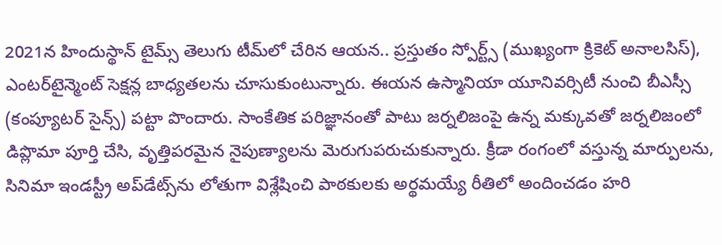2021న హిందుస్థాన్ టైమ్స్ తెలుగు టీమ్‌లో చేరిన ఆయన.. ప్రస్తుతం స్పోర్ట్స్ (ముఖ్యంగా క్రికెట్ అనాలసిస్), ఎంటర్‌టైన్మెంట్ సెక్షన్ల బాధ్యతలను చూసుకుంటున్నారు. ఈయన ఉస్మానియా యూనివర్సిటీ నుంచి బీఎస్సీ (కంప్యూటర్ సైన్స్) పట్టా పొందారు. సాంకేతిక పరిజ్ఞానంతో పాటు జర్నలిజంపై ఉన్న మక్కువతో జర్నలిజంలో డిప్లొమా పూర్తి చేసి, వృత్తిపరమైన నైపుణ్యాలను మెరుగుపరుచుకున్నారు. క్రీడా రంగంలో వస్తున్న మార్పులను, సినిమా ఇండస్ట్రీ అప్‌డేట్స్‌ను లోతుగా విశ్లేషించి పాఠకులకు అర్థమయ్యే రీతిలో అందించడం హరి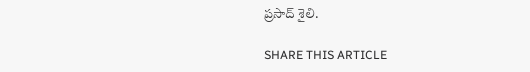ప్రసాద్ శైలి.

SHARE THIS ARTICLE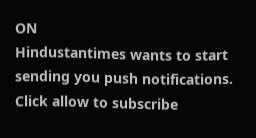ON
Hindustantimes wants to start sending you push notifications. Click allow to subscribe